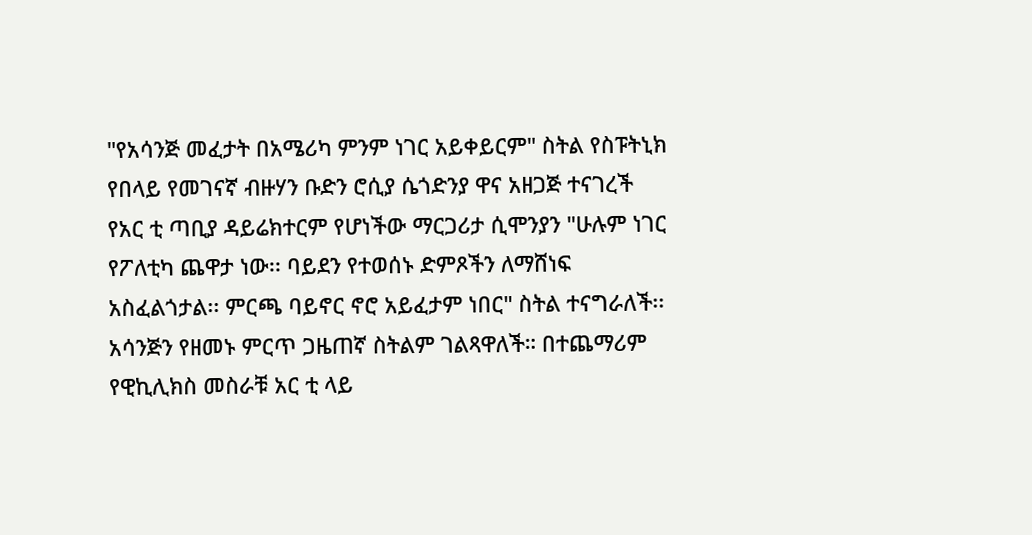"የአሳንጅ መፈታት በአሜሪካ ምንም ነገር አይቀይርም" ስትል የስፑትኒክ የበላይ የመገናኛ ብዙሃን ቡድን ሮሲያ ሴጎድንያ ዋና አዘጋጅ ተናገረች
የአር ቲ ጣቢያ ዳይሬክተርም የሆነችው ማርጋሪታ ሲሞንያን "ሁሉም ነገር የፖለቲካ ጨዋታ ነው፡፡ ባይደን የተወሰኑ ድምጾችን ለማሸነፍ አስፈልጎታል፡፡ ምርጫ ባይኖር ኖሮ አይፈታም ነበር" ስትል ተናግራለች፡፡
አሳንጅን የዘመኑ ምርጥ ጋዜጠኛ ስትልም ገልጻዋለች። በተጨማሪም የዊኪሊክስ መስራቹ አር ቲ ላይ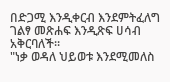በድጋሚ እንዲቀርብ እንደምትፈለግ ገልፃ መጽሐፍ እንዲጽፍ ሀሳብ አቅርባለች።
"ነቃ ወዳለ ህይወቱ እንደሚመለስ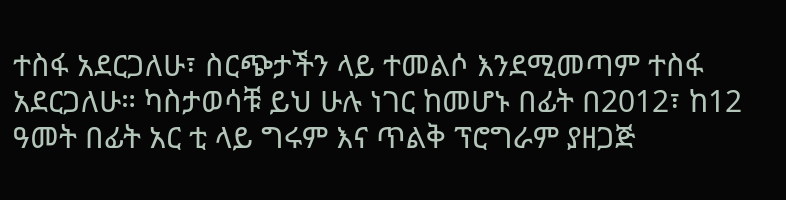ተስፋ አደርጋለሁ፣ ስርጭታችን ላይ ተመልሶ እንደሚመጣም ተስፋ አደርጋለሁ። ካስታወሳቹ ይህ ሁሉ ነገር ከመሆኑ በፊት በ2012፣ ከ12 ዓመት በፊት አር ቲ ላይ ግሩም እና ጥልቅ ፕሮግራም ያዘጋጅ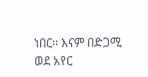ነበር፡፡ እናም በድጋሚ ወደ አየር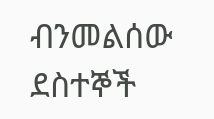ብንመልሰው ደስተኞች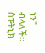ነን" ብላለች።
ስፑትኒክ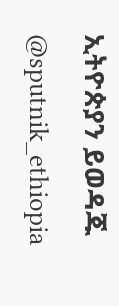ኢትዮጵያን ይወዳጁ @sputnik_ethiopia